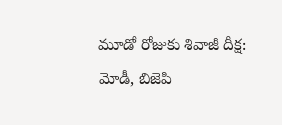మూడో రోజుకు శివాజీ దీక్ష: మోడీ, బిజెపి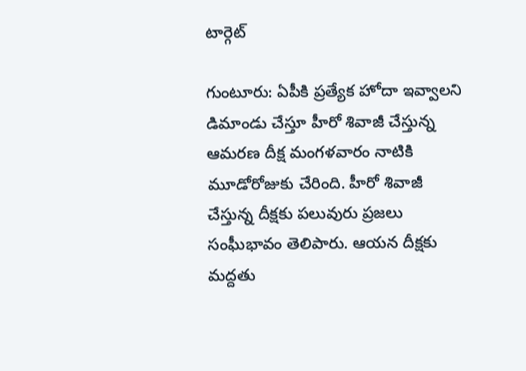టార్గెట్

గుంటూరు: ఏపీకి ప్రత్యేక హోదా ఇవ్వాలని డిమాండు చేస్తూ హీరో శివాజీ చేస్తున్న ఆమరణ దీక్ష మంగళవారం నాటికి మూడోరోజుకు చేరింది. హీరో శివాజీ చేస్తున్న దీక్షకు పలువురు ప్రజలు సంఘీభావం తెలిపారు. ఆయన దీక్షకు మద్దతు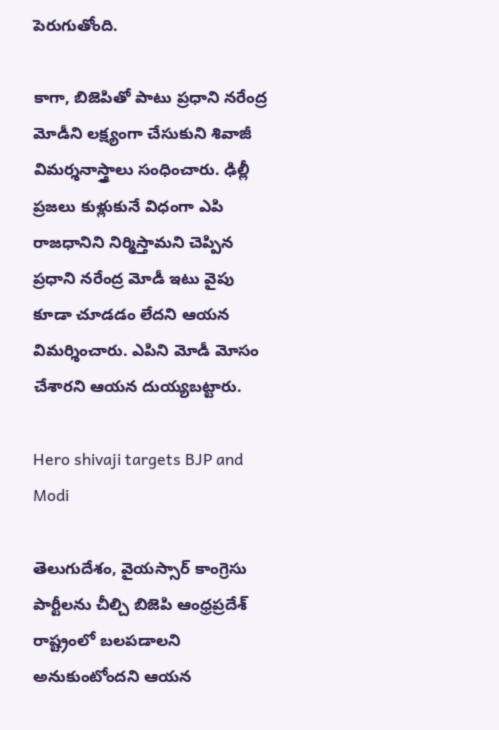పెరుగుతోంది.

కాగా, బిజెపితో పాటు ప్రధాని నరేంద్ర మోడీని లక్ష్యంగా చేసుకుని శివాజీ విమర్శనాస్త్రాలు సంధించారు. ఢిల్లీ ప్రజలు కుళ్లుకునే విధంగా ఎపి రాజధానిని నిర్మిస్తామని చెప్పిన ప్రధాని నరేంద్ర మోడీ ఇటు వైపు కూడా చూడడం లేదని ఆయన విమర్శించారు. ఎపిని మోడీ మోసం చేశారని ఆయన దుయ్యబట్టారు.

Hero shivaji targets BJP and Modi

తెలుగుదేశం, వైయస్సార్ కాంగ్రెసు పార్టీలను చీల్చి బిజెపి ఆంధ్రప్రదేశ్ రాష్ట్రంలో బలపడాలని అనుకుంటోందని ఆయన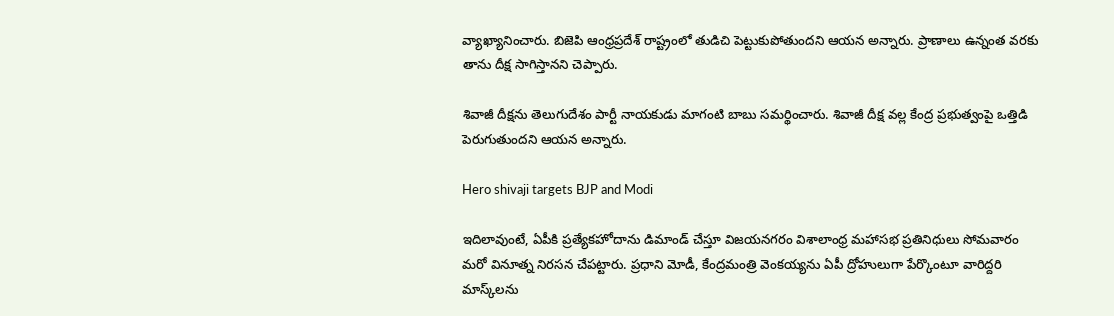వ్యాఖ్యానించారు. బిజెపి ఆంధ్రప్రదేశ్ రాష్ట్రంలో తుడిచి పెట్టుకుపోతుందని ఆయన అన్నారు. ప్రాణాలు ఉన్నంత వరకు తాను దీక్ష సాగిస్తానని చెప్పారు.

శివాజీ దీక్షను తెలుగుదేశం పార్టీ నాయకుడు మాగంటి బాబు సమర్థించారు. శివాజీ దీక్ష వల్ల కేంద్ర ప్రభుత్వంపై ఒత్తిడి పెరుగుతుందని ఆయన అన్నారు.

Hero shivaji targets BJP and Modi

ఇదిలావుంటే, ఏపీకి ప్రత్యేకహోదాను డిమాండ్‌ చేస్తూ విజయనగరం విశాలాంధ్ర మహాసభ ప్రతినిధులు సోమవారం మరో వినూత్న నిరసన చేపట్టారు. ప్రధాని మోడీ, కేంద్రమంత్రి వెంకయ్యను ఏపీ ద్రోహులుగా పేర్కొంటూ వారిద్దరి మాస్క్‌లను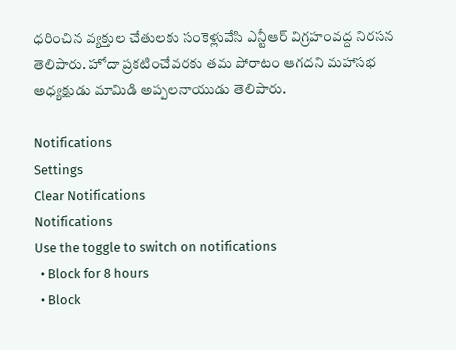ధరించిన వ్యక్తుల చేతులకు సంకెళ్లువేసి ఎన్టీఆర్‌ విగ్రహంవద్ద నిరసన తెలిపారు. హోదా ప్రకటించేవరకు తమ పోరాటం ఆగదని మహాసభ అధ్యక్షుడు మామిడి అప్పలనాయుడు తెలిపారు.

Notifications
Settings
Clear Notifications
Notifications
Use the toggle to switch on notifications
  • Block for 8 hours
  • Block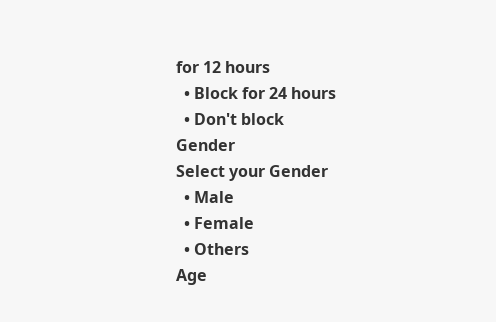for 12 hours
  • Block for 24 hours
  • Don't block
Gender
Select your Gender
  • Male
  • Female
  • Others
Age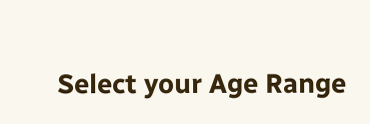Select your Age Range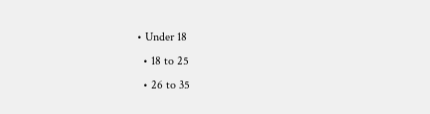• Under 18
  • 18 to 25
  • 26 to 35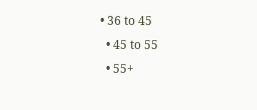• 36 to 45
  • 45 to 55
  • 55+